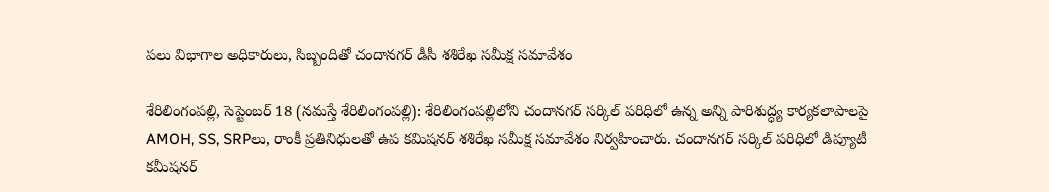ప‌లు విభాగాల అధికారులు, సిబ్బందితో చందాన‌గ‌ర్ డీసీ శ‌శిరేఖ స‌మీక్ష స‌మావేశం

శేరిలింగంప‌ల్లి, సెప్టెంబ‌ర్ 18 (న‌మ‌స్తే శేరిలింగంప‌ల్లి): శేరిలింగంప‌ల్లిలోని చందానగర్ సర్కిల్ ప‌రిధిలో ఉన్న అన్ని పారిశుద్ధ్య కార్యకలాపాలపై AMOH, SS, SRPలు, రాంకీ ప్ర‌తినిధుల‌తో ఉప కమిషనర్ శశిరేఖ సమీక్ష సమావేశం నిర్వహించారు. చందానగర్ సర్కిల్‌ పరిధిలో డిప్యూటీ కమీషనర్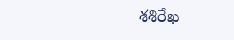శ‌శిరేఖ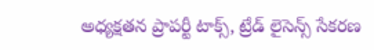అధ్యక్షతన ప్రాపర్టీ టాక్స్, ట్రేడ్ లైసెన్స్ సేకరణ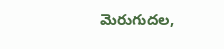మెరుగుదల,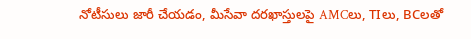నోటీసులు జారీ చేయడం, మీసేవా దరఖాస్తులపై AMCలు, TIలు, BCలతో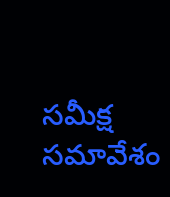సమీక్ష సమావేశం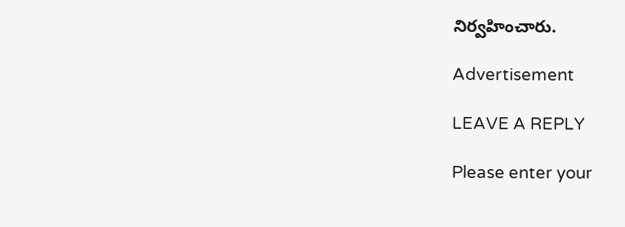నిర్వహించారు.

Advertisement

LEAVE A REPLY

Please enter your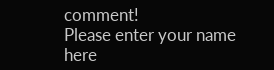comment!
Please enter your name here